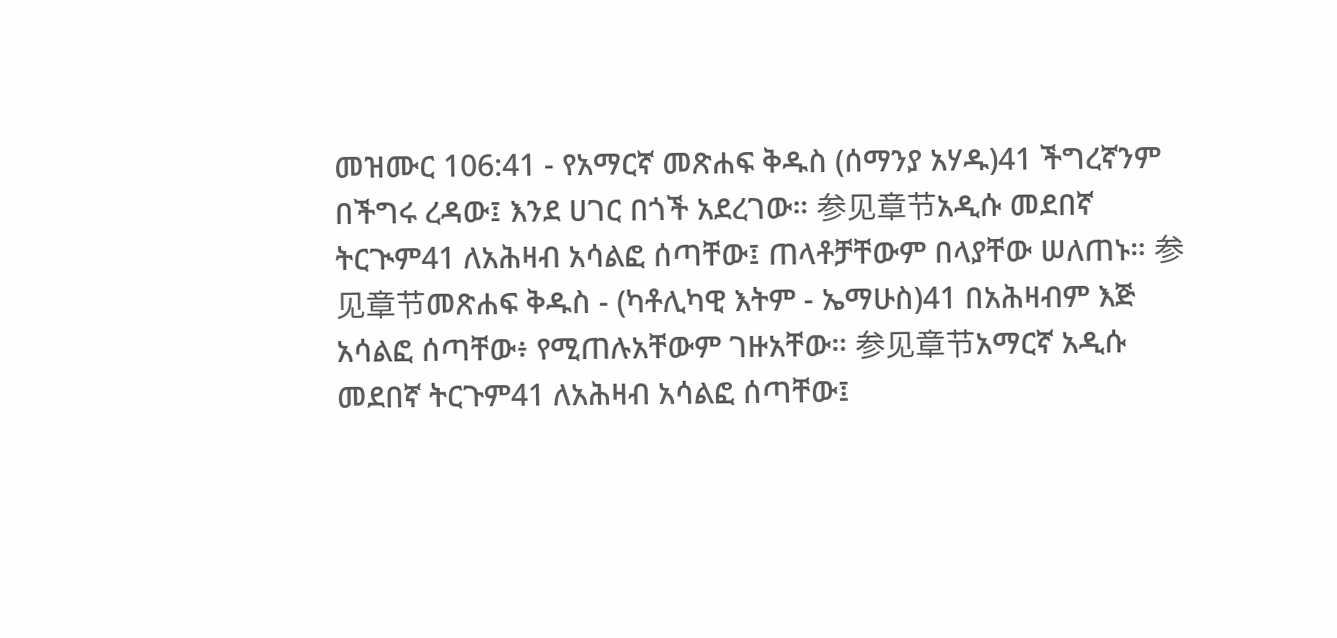መዝሙር 106:41 - የአማርኛ መጽሐፍ ቅዱስ (ሰማንያ አሃዱ)41 ችግረኛንም በችግሩ ረዳው፤ እንደ ሀገር በጎች አደረገው። 参见章节አዲሱ መደበኛ ትርጒም41 ለአሕዛብ አሳልፎ ሰጣቸው፤ ጠላቶቻቸውም በላያቸው ሠለጠኑ። 参见章节መጽሐፍ ቅዱስ - (ካቶሊካዊ እትም - ኤማሁስ)41 በአሕዛብም እጅ አሳልፎ ሰጣቸው፥ የሚጠሉአቸውም ገዙአቸው። 参见章节አማርኛ አዲሱ መደበኛ ትርጉም41 ለአሕዛብ አሳልፎ ሰጣቸው፤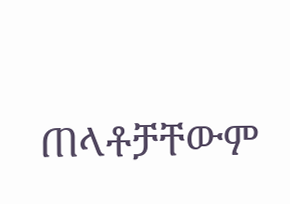ጠላቶቻቸውም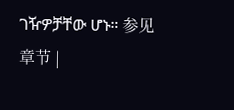ገዥዎቻቸው ሆኑ። 参见章节 |